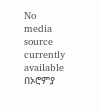No media source currently available
በኦሮምያ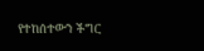የተከሰተውን ችግር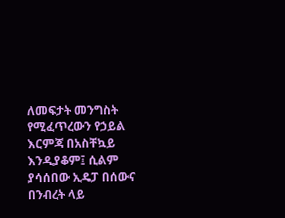ለመፍታት መንግስት የሚፈጥረውን የኃይል እርምጃ በአስቸኳይ እንዲያቆም፤ ሲልም ያሳሰበው ኢዴፓ በሰውና በንብረት ላይ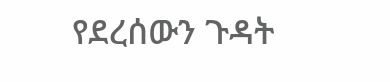የደረሰውን ጉዳት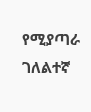የሚያጣራ ገለልተኛ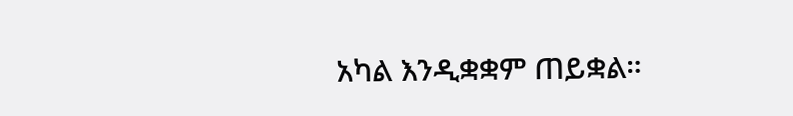አካል እንዲቋቋም ጠይቋል።